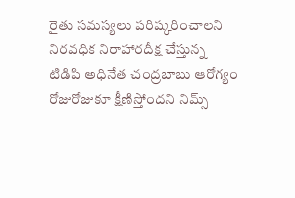రైతు సమస్యలు పరిష్కరించాలని నిరవధిక నిరాహారదీక్ష చేస్తున్న టిడిపి అధినేత చంద్రబాబు ఆరోగ్యం రోజురోజుకూ క్షీణిస్తోందని నిమ్స్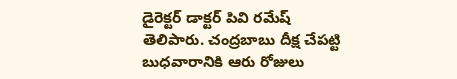డైరెక్టర్ డాక్టర్ పివి రమేష్ తెలిపారు. చంద్రబాబు దీక్ష చేపట్టి బుధవారానికి ఆరు రోజులు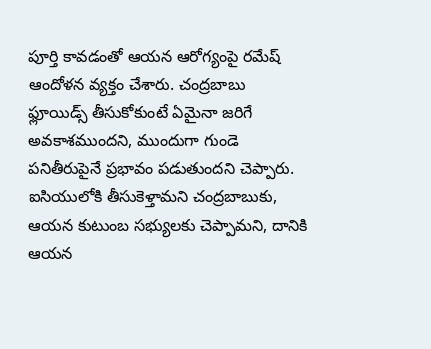పూర్తి కావడంతో ఆయన ఆరోగ్యంపై రమేష్ ఆందోళన వ్యక్తం చేశారు. చంద్రబాబు ఫ్లూయిడ్స్ తీసుకోకుంటే ఏమైనా జరిగే అవకాశముందని, ముందుగా గుండె పనితీరుపైనే ప్రభావం పడుతుందని చెప్పారు. ఐసియులోకి తీసుకెళ్తామని చంద్రబాబుకు, ఆయన కుటుంబ సభ్యులకు చెప్పామని, దానికి ఆయన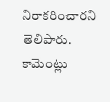నిరాకరించారని తెలిపారు.
కామెంట్లు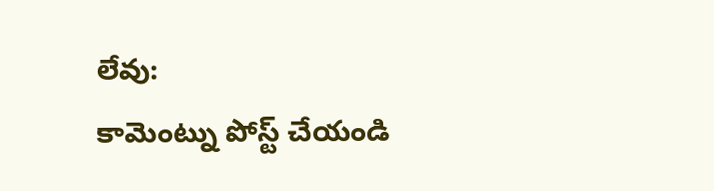లేవు:
కామెంట్ను పోస్ట్ చేయండి